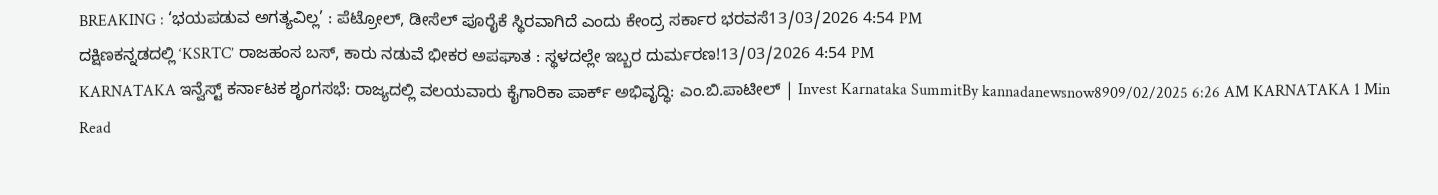BREAKING : ‘ಭಯಪಡುವ ಅಗತ್ಯವಿಲ್ಲ’ : ಪೆಟ್ರೋಲ್, ಡೀಸೆಲ್ ಪೂರೈಕೆ ಸ್ಥಿರವಾಗಿದೆ ಎಂದು ಕೇಂದ್ರ ಸರ್ಕಾರ ಭರವಸೆ13/03/2026 4:54 PM
ದಕ್ಷಿಣಕನ್ನಡದಲ್ಲಿ ‘KSRTC’ ರಾಜಹಂಸ ಬಸ್, ಕಾರು ನಡುವೆ ಭೀಕರ ಅಪಘಾತ : ಸ್ಥಳದಲ್ಲೇ ಇಬ್ಬರ ದುರ್ಮರಣ!13/03/2026 4:54 PM
KARNATAKA ಇನ್ವೆಸ್ಟ್ ಕರ್ನಾಟಕ ಶೃಂಗಸಭೆ: ರಾಜ್ಯದಲ್ಲಿ ವಲಯವಾರು ಕೈಗಾರಿಕಾ ಪಾರ್ಕ್ ಅಭಿವೃದ್ಧಿ: ಎಂ.ಬಿ.ಪಾಟೀಲ್ | Invest Karnataka SummitBy kannadanewsnow8909/02/2025 6:26 AM KARNATAKA 1 Min Read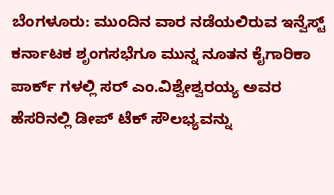ಬೆಂಗಳೂರು: ಮುಂದಿನ ವಾರ ನಡೆಯಲಿರುವ ಇನ್ವೆಸ್ಟ್ ಕರ್ನಾಟಕ ಶೃಂಗಸಭೆಗೂ ಮುನ್ನ ನೂತನ ಕೈಗಾರಿಕಾ ಪಾರ್ಕ್ ಗಳಲ್ಲಿ ಸರ್ ಎಂ.ವಿಶ್ವೇಶ್ವರಯ್ಯ ಅವರ ಹೆಸರಿನಲ್ಲಿ ಡೀಪ್ ಟೆಕ್ ಸೌಲಭ್ಯವನ್ನು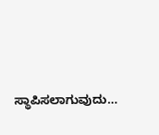ಸ್ಥಾಪಿಸಲಾಗುವುದು…